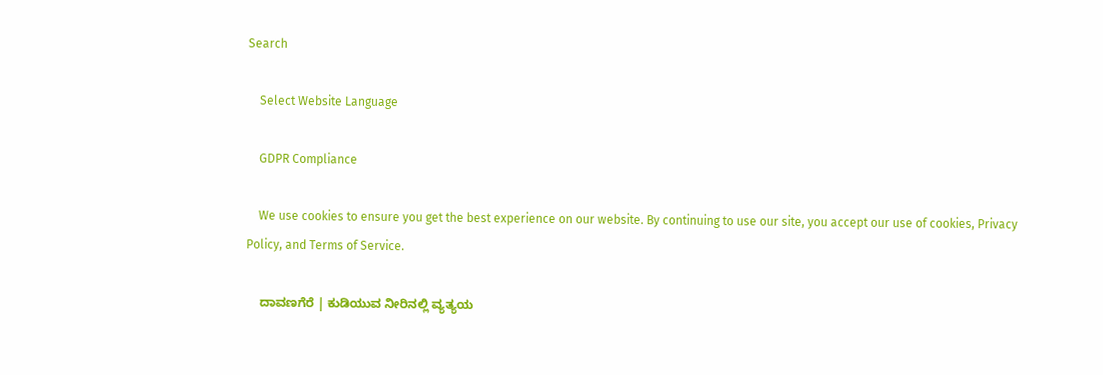Search

    Select Website Language

    GDPR Compliance

    We use cookies to ensure you get the best experience on our website. By continuing to use our site, you accept our use of cookies, Privacy Policy, and Terms of Service.

    ದಾವಣಗೆರೆ | ಕುಡಿಯುವ ನೀರಿನಲ್ಲಿ ವ್ಯತ್ಯಯ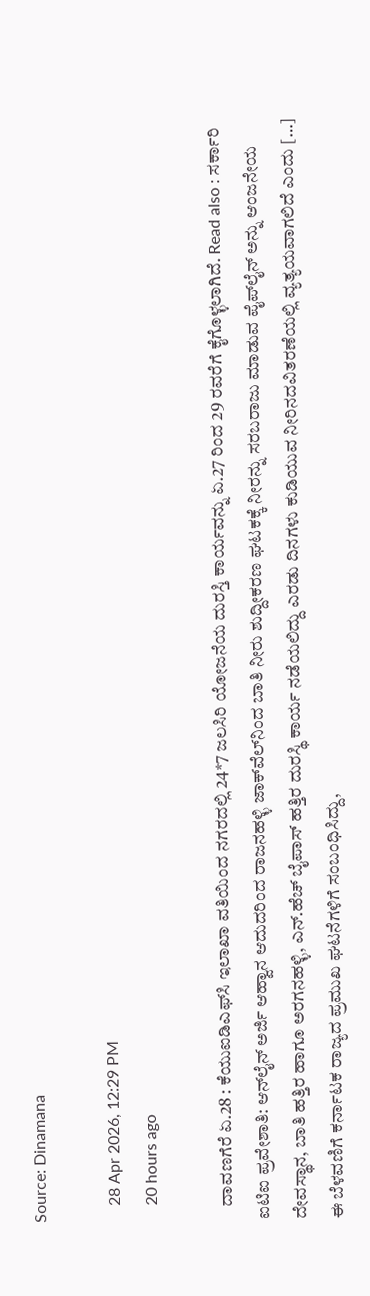Source: Dinamana

    28 Apr 2026, 12:29 PM
    20 hours ago

    ದಾವಣಗೆರೆ ಏ.28 : ಕೆಯುಐಡಿಎಫ್‌ಸಿ ಇಲಾಖಾ ವತಿಯಿಂದ ನಗರದಲ್ಲಿ 24*7 ಜಲಸಿರಿ ಯೋಜನೆಯ ದುರಸ್ತಿ ಕಾರ್ಯವನ್ನು ಏ.27 ರಿಂದ 29 ರವರೆಗೆ ಕೈಗೊಳ್ಳಲಾಗಿದೆ. Read also : ಸರ್ಕಾರಿ ಐಟಿಐ ಪ್ರವೇಶಾತಿ: ಆನ್‌ಲೈನ್ ಅರ್ಜಿ ಆಹ್ವಾನ ಆದುದರಿಂದ ರಾಜನಹಳ್ಳಿ ಜಾಕ್‌ವೆಲ್‌ನಿಂದ ಬಾತಿ ನೀರು ಶುದ್ದೀಕರಣ ಘಟಕಕ್ಕೆ ನೀರನ್ನು ಸರಬರಾಜು ಮಾಡುವ ಪೈಪ್‌ಲೈನ್ ಅನ್ನು ಆಂಜನೇಯ ದೇವಸ್ಥಾನ, ಬಾತಿ ಹತ್ತಿರ ಹಾಗೂ ಅರಗನಹಳ್ಳಿ, ಎನ್.ಹೆಚ್ ಬೈಪಾಸ್ ಹತ್ತಿರ ದುರಸ್ಥಿ ಕಾರ್ಯ ನಡೆಯಲಿದ್ದು ಎರಡು ದಿನಗಳು ಕುಡಿಯುವ ನೀರಿನದವಿತರಣೆಯಲ್ಲಿ ವ್ಯತ್ಯಯವಾಗಲಿದೆ ಎಂದು […] ಈ ಬೆಳವಣಿಗೆ ಕರ್ನಾಟಕ ರಾಜ್ಯದ ಪ್ರಮುಖ ಘಟನೆಗಳಿಗೆ ಸಂಬಂಧಿಸಿದ್ದು,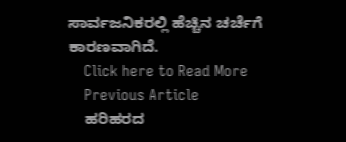ಸಾರ್ವಜನಿಕರಲ್ಲಿ ಹೆಚ್ಚಿನ ಚರ್ಚೆಗೆ ಕಾರಣವಾಗಿದೆ.
    Click here to Read More
    Previous Article
    ಹರಿಹರದ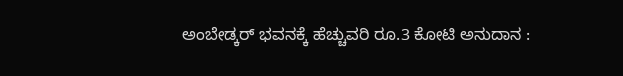ಅಂಬೇಡ್ಕರ್ ಭವನಕ್ಕೆ ಹೆಚ್ಚುವರಿ ರೂ.3 ಕೋಟಿ ಅನುದಾನ :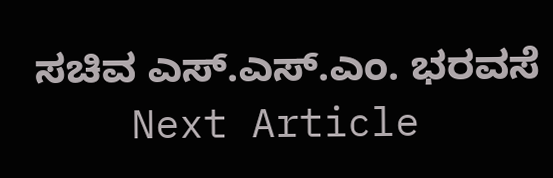ಸಚಿವ ಎಸ್.ಎಸ್.ಎಂ. ಭರವಸೆ
    Next Article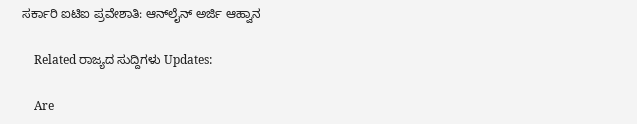ಸರ್ಕಾರಿ ಐಟಿಐ ಪ್ರವೇಶಾತಿ: ಆನ್‌ಲೈನ್ ಅರ್ಜಿ ಆಹ್ವಾನ

    Related ರಾಜ್ಯದ ಸುದ್ದಿಗಳು Updates:

    Are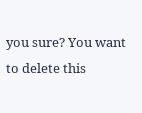you sure? You want to delete this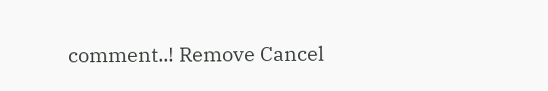comment..! Remove Cancel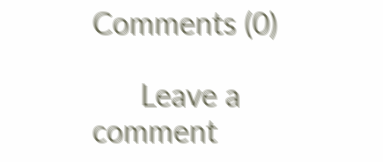Comments (0)

      Leave a comment